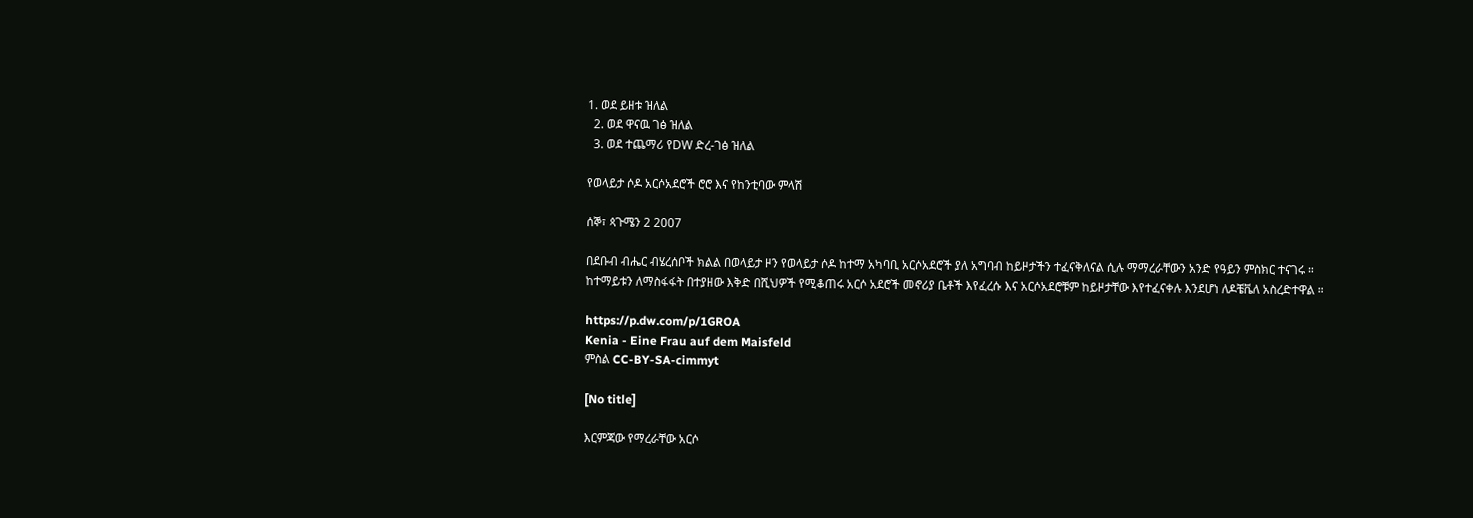1. ወደ ይዘቱ ዝለል
  2. ወደ ዋናዉ ገፅ ዝለል
  3. ወደ ተጨማሪ የDW ድረ-ገፅ ዝለል

የወላይታ ሶዶ አርሶአደሮች ሮሮ እና የከንቲባው ምላሽ

ሰኞ፣ ጳጉሜን 2 2007

በደቡብ ብሔር ብሄረሰቦች ክልል በወላይታ ዞን የወላይታ ሶዶ ከተማ አካባቢ አርሶአደሮች ያለ አግባብ ከይዞታችን ተፈናቅለናል ሲሉ ማማረራቸውን አንድ የዓይን ምስክር ተናገሩ ። ከተማይቱን ለማስፋፋት በተያዘው እቅድ በሺህዎች የሚቆጠሩ አርሶ አደሮች መኖሪያ ቤቶች እየፈረሱ እና አርሶአደሮቹም ከይዞታቸው እየተፈናቀሉ እንደሆነ ለዶቼቬለ አስረድተዋል ።

https://p.dw.com/p/1GROA
Kenia - Eine Frau auf dem Maisfeld
ምስል CC-BY-SA-cimmyt

[No title]

እርምጃው የማረራቸው አርሶ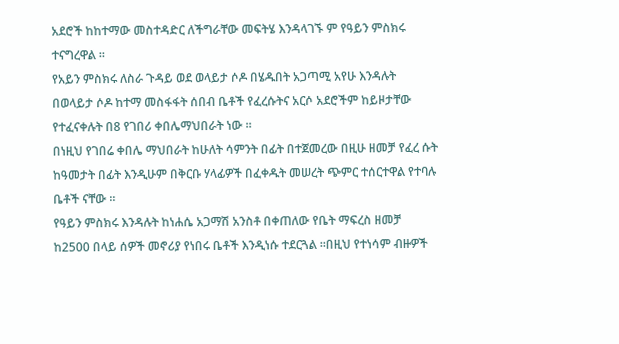አደሮች ከከተማው መስተዳድር ለችግራቸው መፍትሄ እንዳላገኙ ም የዓይን ምስክሩ ተናግረዋል ።
የአይን ምስክሩ ለስራ ጉዳይ ወደ ወላይታ ሶዶ በሄዱበት አጋጣሚ አየሁ እንዳሉት በወላይታ ሶዶ ከተማ መስፋፋት ሰበብ ቤቶች የፈረሱትና አርሶ አደሮችም ከይዞታቸው የተፈናቀሉት በ8 የገበሪ ቀበሌማህበራት ነው ።
በነዚህ የገበሬ ቀበሌ ማህበራት ከሁለት ሳምንት በፊት በተጀመረው በዚሁ ዘመቻ የፈረ ሱት ከዓመታት በፊት እንዲሁም በቅርቡ ሃላፊዎች በፈቀዱት መሠረት ጭምር ተሰርተዋል የተባሉ ቤቶች ናቸው ።
የዓይን ምስክሩ እንዳሉት ከነሐሴ አጋማሽ አንስቶ በቀጠለው የቤት ማፍረስ ዘመቻ ከ2500 በላይ ሰዎች መኖሪያ የነበሩ ቤቶች እንዲነሱ ተደርጓል ።በዚህ የተነሳም ብዙዎች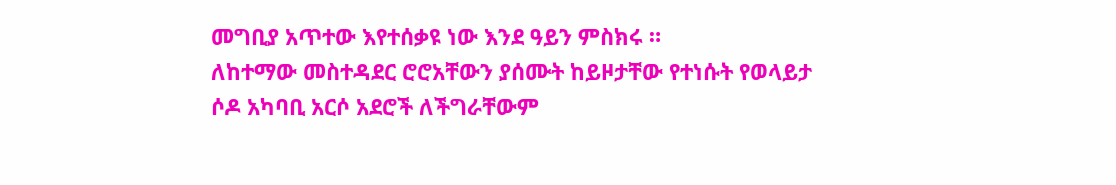መግቢያ አጥተው እየተሰቃዩ ነው እንደ ዓይን ምስክሩ ።
ለከተማው መስተዳደር ሮሮአቸውን ያሰሙት ከይዞታቸው የተነሱት የወላይታ ሶዶ አካባቢ አርሶ አደሮች ለችግራቸውም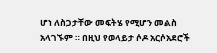ሆነ ለስጋታቸው መፍትሄ የሚሆን መልስ አላገኙም ። በዚህ የወላይታ ሶዶ አርሶአደሮች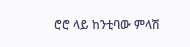ሮሮ ላይ ከንቲባው ምላሽ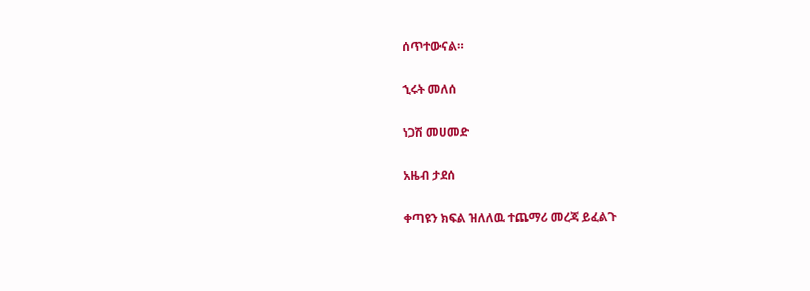ሰጥተውናል።

ኂሩት መለሰ

ነጋሽ መሀመድ

አዜብ ታደሰ

ቀጣዩን ክፍል ዝለለዉ ተጨማሪ መረጃ ይፈልጉ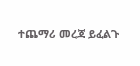ተጨማሪ መረጃ ይፈልጉ